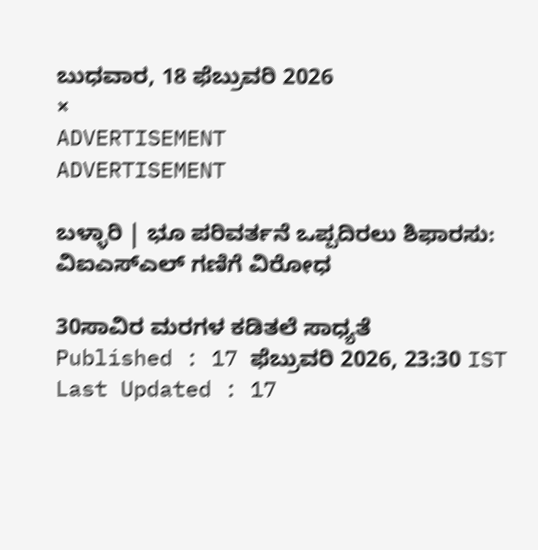ಬುಧವಾರ, 18 ಫೆಬ್ರುವರಿ 2026
×
ADVERTISEMENT
ADVERTISEMENT

ಬಳ್ಳಾರಿ | ಭೂ ಪರಿವರ್ತನೆ ಒಪ್ಪದಿರಲು ಶಿಫಾರಸು: ವಿಐಎಸ್‌ಎಲ್‌ ಗಣಿಗೆ ವಿರೋಧ

30ಸಾವಿರ ಮರಗಳ ಕಡಿತಲೆ ಸಾಧ್ಯತೆ
Published : 17 ಫೆಬ್ರುವರಿ 2026, 23:30 IST
Last Updated : 17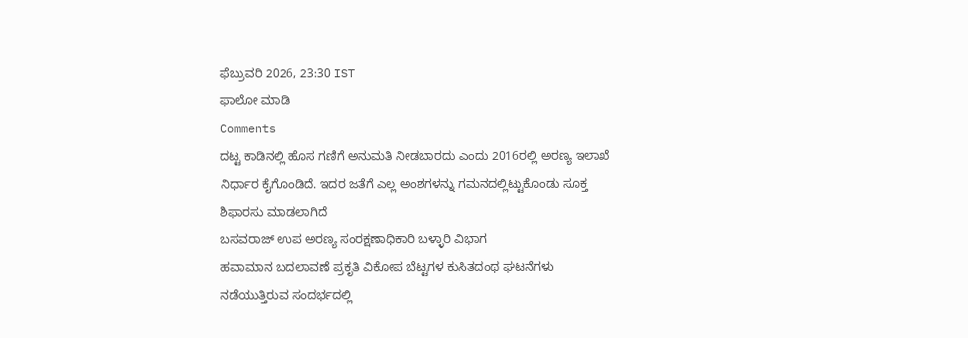ಫೆಬ್ರುವರಿ 2026, 23:30 IST
ಫಾಲೋ ಮಾಡಿ
Comments
ದಟ್ಟ ಕಾಡಿನಲ್ಲಿ ಹೊಸ ಗಣಿಗೆ ಅನುಮತಿ ನೀಡಬಾರದು ಎಂದು 2016ರಲ್ಲಿ ಅರಣ್ಯ ಇಲಾಖೆ ನಿರ್ಧಾರ ಕೈಗೊಂಡಿದೆ. ಇದರ ಜತೆಗೆ ಎಲ್ಲ ಅಂಶಗಳನ್ನು ಗಮನದಲ್ಲಿಟ್ಟುಕೊಂಡು ಸೂಕ್ತ ಶಿಫಾರಸು ಮಾಡಲಾಗಿದೆ
ಬಸವರಾಜ್‌ ಉಪ ಅರಣ್ಯ ಸಂರಕ್ಷಣಾಧಿಕಾರಿ ಬಳ್ಳಾರಿ ವಿಭಾಗ
ಹವಾಮಾನ ಬದಲಾವಣೆ ಪ್ರಕೃತಿ ವಿಕೋಪ ಬೆಟ್ಟಗಳ ಕುಸಿತದಂಥ ಘಟನೆಗಳು ನಡೆಯುತ್ತಿರುವ ಸಂದರ್ಭದಲ್ಲಿ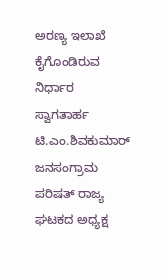ಅರಣ್ಯ ಇಲಾಖೆ ಕೈಗೊಂಡಿರುವ ನಿರ್ಧಾರ ಸ್ವಾಗತಾರ್ಹ
ಟಿ.ಎಂ.ಶಿವಕುಮಾರ್ ಜನಸಂಗ್ರಾಮ ಪರಿಷತ್ ರಾಜ್ಯ ಘಟಕದ ಅಧ್ಯಕ್ಷ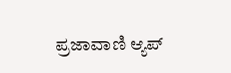ಪ್ರಜಾವಾಣಿ ಆ್ಯಪ್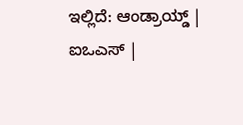ಇಲ್ಲಿದೆ: ಆಂಡ್ರಾಯ್ಡ್ | ಐಒಎಸ್ |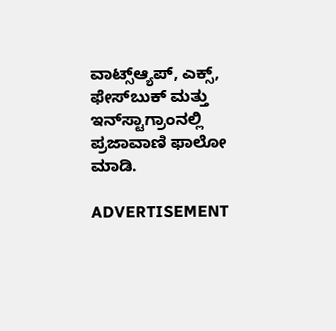ವಾಟ್ಸ್ಆ್ಯಪ್, ಎಕ್ಸ್, ಫೇಸ್‌ಬುಕ್ ಮತ್ತು ಇನ್‌ಸ್ಟಾಗ್ರಾಂನಲ್ಲಿ ಪ್ರಜಾವಾಣಿ ಫಾಲೋ ಮಾಡಿ.

ADVERTISEMENT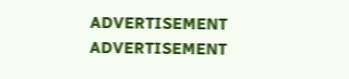ADVERTISEMENT
ADVERTISEMENT